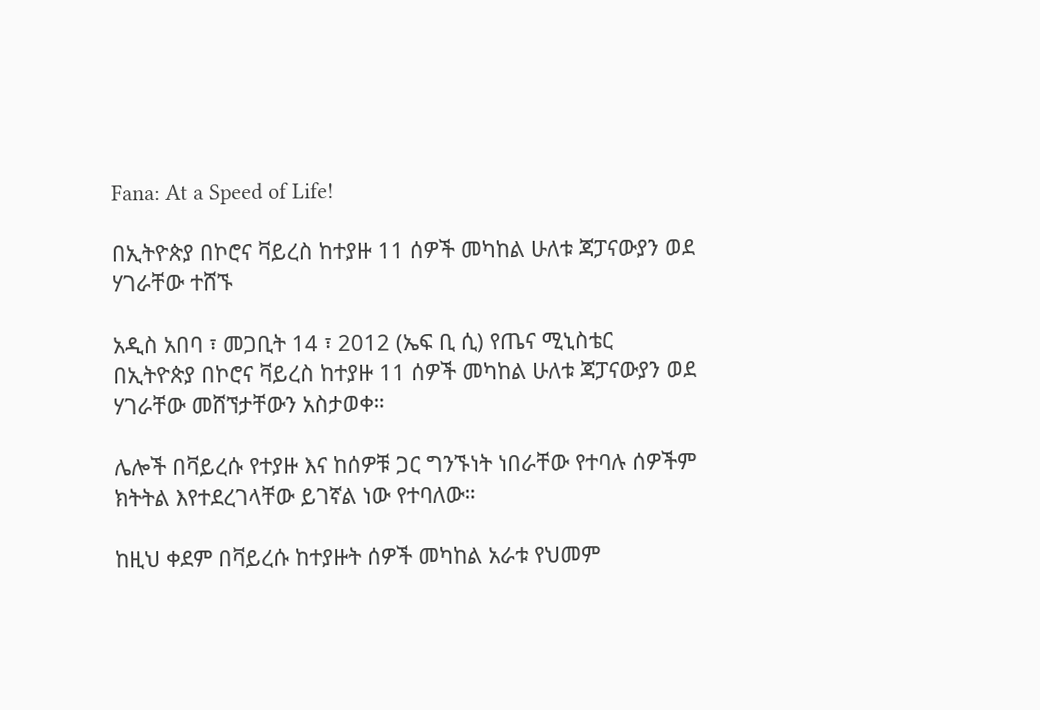Fana: At a Speed of Life!

በኢትዮጵያ በኮሮና ቫይረስ ከተያዙ 11 ሰዎች መካከል ሁለቱ ጃፓናውያን ወደ ሃገራቸው ተሸኙ

አዲስ አበባ ፣ መጋቢት 14 ፣ 2012 (ኤፍ ቢ ሲ) የጤና ሚኒስቴር በኢትዮጵያ በኮሮና ቫይረስ ከተያዙ 11 ሰዎች መካከል ሁለቱ ጃፓናውያን ወደ ሃገራቸው መሸኘታቸውን አስታወቀ።

ሌሎች በቫይረሱ የተያዙ እና ከሰዎቹ ጋር ግንኙነት ነበራቸው የተባሉ ሰዎችም ክትትል እየተደረገላቸው ይገኛል ነው የተባለው።

ከዚህ ቀደም በቫይረሱ ከተያዙት ሰዎች መካከል አራቱ የህመም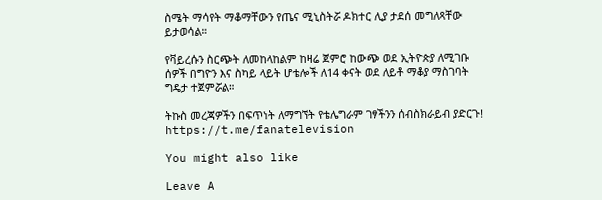ስሜት ማሳየት ማቆማቸውን የጤና ሚኒስትሯ ዶክተር ሊያ ታደሰ መግለጻቸው ይታወሳል።

የቫይረሱን ስርጭት ለመከላከልም ከዛሬ ጀምሮ ከውጭ ወደ ኢትዮጵያ ለሚገቡ ሰዎች በግዮን እና ስካይ ላይት ሆቴሎች ለ14 ቀናት ወደ ለይቶ ማቆያ ማስገባት ግዴታ ተጀምሯል።

ትኩስ መረጃዎችን በፍጥነት ለማግኘት የቴሌግራም ገፃችንን ሰብስክራይብ ያድርጉ!
https://t.me/fanatelevision

You might also like

Leave A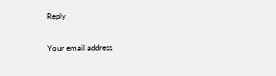Reply

Your email address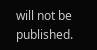will not be published.